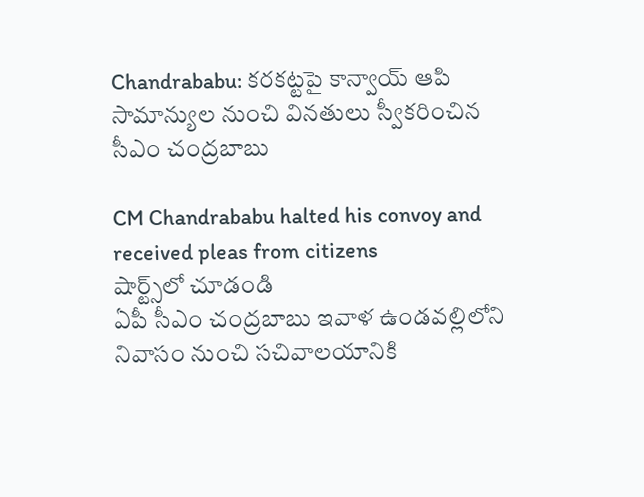Chandrababu: కరకట్టపై కాన్వాయ్ ఆపి సామాన్యుల నుంచి వినతులు స్వీకరించిన సీఎం చంద్రబాబు

CM Chandrababu halted his convoy and received pleas from citizens
షార్ట్స్‌లో చూడండి
ఏపీ సీఎం చంద్రబాబు ఇవాళ ఉండవల్లిలోని నివాసం నుంచి సచివాలయానికి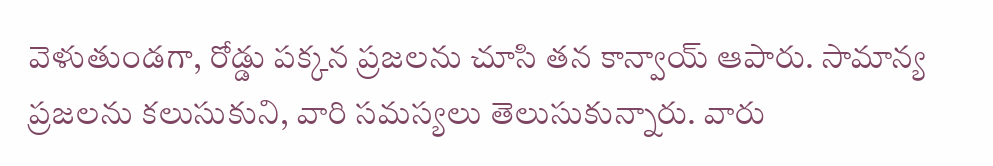వెళుతుండగా, రోడ్డు పక్కన ప్రజలను చూసి తన కాన్వాయ్ ఆపారు. సామాన్య ప్రజలను కలుసుకుని, వారి సమస్యలు తెలుసుకున్నారు. వారు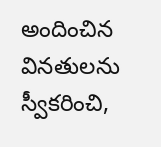అందించిన వినతులను స్వీకరించి,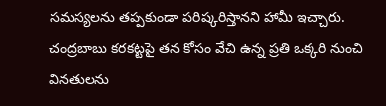సమస్యలను తప్పకుండా పరిష్కరిస్తానని హామీ ఇచ్చారు. చంద్రబాబు కరకట్టపై తన కోసం వేచి ఉన్న ప్రతి ఒక్కరి నుంచి వినతులను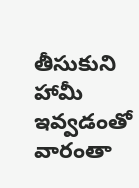తీసుకుని హామీ ఇవ్వడంతో వారంతా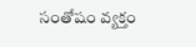సంతోషం వ్యక్తం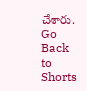చేశారు.
Go Back to Shorts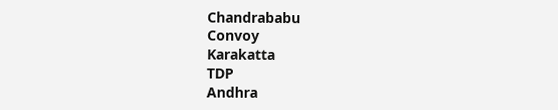Chandrababu
Convoy
Karakatta
TDP
Andhra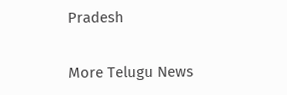Pradesh

More Telugu News